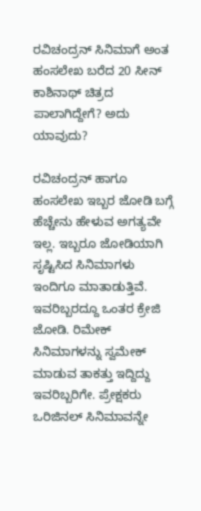ರವಿಚಂದ್ರನ್‌ ಸಿನಿಮಾಗೆ ಅಂತ ಹಂಸಲೇಖ ಬರೆದ 20 ಸೀನ್‌ ಕಾಶಿನಾಥ್ ಚಿತ್ರದ ಪಾಲಾಗಿದ್ದೇಗೆ? ಅದು ಯಾವುದು?

ರವಿಚಂದ್ರನ್ ಹಾಗೂ ಹಂಸಲೇಖ ಇಬ್ಬರ ಜೋಡಿ ಬಗ್ಗೆ ಹೆಚ್ಚೇನು ಹೇಳುವ ಅಗತ್ಯವೇ ಇಲ್ಲ. ಇಬ್ಬರೂ ಜೋಡಿಯಾಗಿ ಸೃಷ್ಟಿಸಿದ ಸಿನಿಮಾಗಳು ಇಂದಿಗೂ ಮಾತಾಡುತ್ತಿವೆ. ಇವರಿಬ್ಬರದ್ದೂ ಒಂತರ ಕ್ರೇಜಿ ಜೋಡಿ. ರಿಮೇಕ್ ಸಿನಿಮಾಗಳನ್ನು ಸ್ವಮೇಕ್ ಮಾಡುವ ತಾಕತ್ತು ಇದ್ದಿದ್ದು ಇವರಿಬ್ಬರಿಗೇ. ಪ್ರೇಕ್ಷಕರು ಒರಿಜಿನಲ್ ಸಿನಿಮಾವನ್ನೇ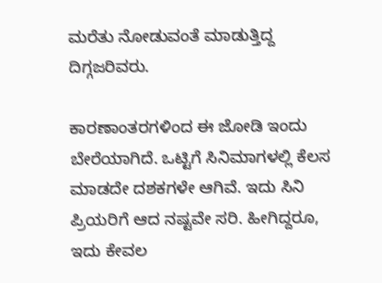ಮರೆತು ನೋಡುವಂತೆ ಮಾಡುತ್ತಿದ್ದ ದಿಗ್ಗಜರಿವರು.

ಕಾರಣಾಂತರಗಳಿಂದ ಈ ಜೋಡಿ ಇಂದು ಬೇರೆಯಾಗಿದೆ. ಒಟ್ಟಿಗೆ ಸಿನಿಮಾಗಳಲ್ಲಿ ಕೆಲಸ ಮಾಡದೇ ದಶಕಗಳೇ ಆಗಿವೆ. ಇದು ಸಿನಿ ಪ್ರಿಯರಿಗೆ ಆದ ನಷ್ಟವೇ ಸರಿ. ಹೀಗಿದ್ದರೂ, ಇದು ಕೇವಲ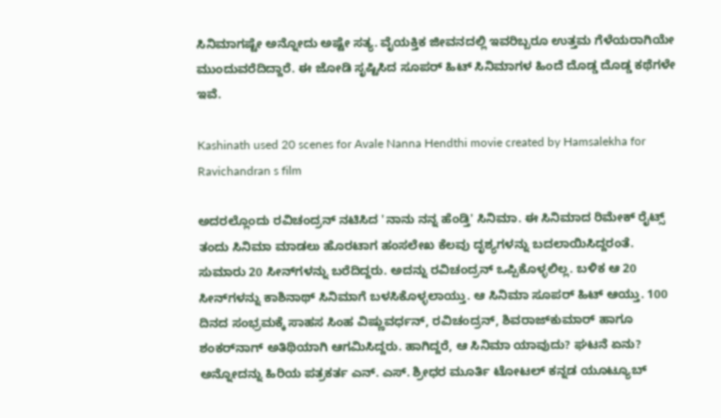ಸಿನಿಮಾಗಷ್ಟೇ ಅನ್ನೋದು ಅಷ್ಟೇ ಸತ್ಯ. ವೈಯಕ್ತಿಕ ಜೀವನದಲ್ಲಿ ಇವರಿಬ್ಬರೂ ಉತ್ತಮ ಗೆಳೆಯರಾಗಿಯೇ ಮುಂದುವರೆದಿದ್ದಾರೆ. ಈ ಜೋಡಿ ಸೃಷ್ಟಿಸಿದ ಸೂಪರ್‌ ಹಿಟ್ ಸಿನಿಮಾಗಳ ಹಿಂದೆ ದೊಡ್ಡ ದೊಡ್ಡ ಕಥೆಗಳೇ ಇವೆ.

Kashinath used 20 scenes for Avale Nanna Hendthi movie created by Hamsalekha for Ravichandran s film

ಅದರಲ್ಲೊಂದು ರವಿಚಂದ್ರನ್ ನಟಿಸಿದ 'ನಾನು ನನ್ನ ಹೆಂಡ್ತಿ' ಸಿನಿಮಾ. ಈ ಸಿನಿಮಾದ ರಿಮೇಕ್ ರೈಟ್ಸ್ ತಂದು ಸಿನಿಮಾ ಮಾಡಲು ಹೊರಟಾಗ ಹಂಸಲೇಖ ಕೆಲವು ದೃಶ್ಯಗಳನ್ನು ಬದಲಾಯಿಸಿದ್ದರಂತೆ. ಸುಮಾರು 20 ಸೀನ್‌ಗಳನ್ನು ಬರೆದಿದ್ದರು. ಅದನ್ನು ರವಿಚಂದ್ರನ್ ಒಪ್ಪಿಕೊಳ್ಳಲಿಲ್ಲ. ಬಳಿಕ ಆ 20 ಸೀನ್‌ಗಳನ್ನು ಕಾಶಿನಾಥ್ ಸಿನಿಮಾಗೆ ಬಳಸಿಕೊಳ್ಳಲಾಯ್ತು. ಆ ಸಿನಿಮಾ ಸೂಪರ್‌ ಹಿಟ್ ಆಯ್ತು. 100 ದಿನದ ಸಂಭ್ರಮಕ್ಕೆ ಸಾಹಸ ಸಿಂಹ ವಿಷ್ಣುವರ್ಧನ್, ರವಿಚಂದ್ರನ್, ಶಿವರಾಜ್‌ಕುಮಾರ್ ಹಾಗೂ ಶಂಕರ್‌ನಾಗ್ ಅತಿಥಿಯಾಗಿ ಆಗಮಿಸಿದ್ದರು. ಹಾಗಿದ್ದರೆ, ಆ ಸಿನಿಮಾ ಯಾವುದು? ಘಟನೆ ಏನು? ಅನ್ನೋದನ್ನು ಹಿರಿಯ ಪತ್ರಕರ್ತ ಎನ್. ಎಸ್. ಶ್ರೀಧರ ಮೂರ್ತಿ ಟೋಟಲ್ ಕನ್ನಡ ಯೂಟ್ಯೂಬ್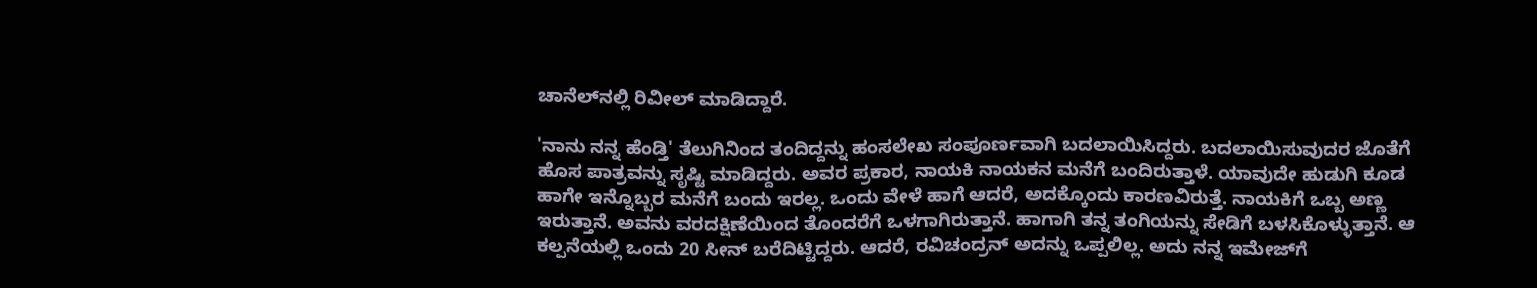ಚಾನೆಲ್‌ನಲ್ಲಿ ರಿವೀಲ್ ಮಾಡಿದ್ದಾರೆ.

'ನಾನು ನನ್ನ ಹೆಂಡ್ತಿ' ತೆಲುಗಿನಿಂದ ತಂದಿದ್ದನ್ನು ಹಂಸಲೇಖ ಸಂಪೂರ್ಣವಾಗಿ ಬದಲಾಯಿಸಿದ್ದರು. ಬದಲಾಯಿಸುವುದರ ಜೊತೆಗೆ ಹೊಸ ಪಾತ್ರವನ್ನು ಸೃಷ್ಟಿ ಮಾಡಿದ್ದರು. ಅವರ ಪ್ರಕಾರ, ನಾಯಕಿ ನಾಯಕನ ಮನೆಗೆ ಬಂದಿರುತ್ತಾಳೆ. ಯಾವುದೇ ಹುಡುಗಿ ಕೂಡ ಹಾಗೇ ಇನ್ನೊಬ್ಬರ ಮನೆಗೆ ಬಂದು ಇರಲ್ಲ. ಒಂದು ವೇಳೆ ಹಾಗೆ ಆದರೆ, ಅದಕ್ಕೊಂದು ಕಾರಣವಿರುತ್ತೆ. ನಾಯಕಿಗೆ ಒಬ್ಬ ಅಣ್ಣ ಇರುತ್ತಾನೆ. ಅವನು ವರದಕ್ಷಿಣೆಯಿಂದ ತೊಂದರೆಗೆ ಒಳಗಾಗಿರುತ್ತಾನೆ. ಹಾಗಾಗಿ ತನ್ನ ತಂಗಿಯನ್ನು ಸೇಡಿಗೆ ಬಳಸಿಕೊಳ್ಳುತ್ತಾನೆ. ಆ ಕಲ್ಪನೆಯಲ್ಲಿ ಒಂದು 20 ಸೀನ್ ಬರೆದಿಟ್ಟಿದ್ದರು. ಆದರೆ, ರವಿಚಂದ್ರನ್ ಅದನ್ನು ಒಪ್ಪಲಿಲ್ಲ. ಅದು ನನ್ನ ಇಮೇಜ್‌ಗೆ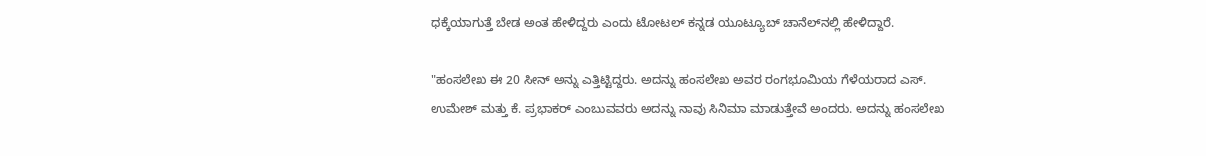ಧಕ್ಕೆಯಾಗುತ್ತೆ ಬೇಡ ಅಂತ ಹೇಳಿದ್ದರು ಎಂದು ಟೋಟಲ್ ಕನ್ನಡ ಯೂಟ್ಯೂಬ್‌ ಚಾನೆಲ್‌ನಲ್ಲಿ ಹೇಳಿದ್ದಾರೆ.

"ಹಂಸಲೇಖ ಈ 20 ಸೀನ್ ಅನ್ನು ಎತ್ತಿಟ್ಟಿದ್ದರು. ಅದನ್ನು ಹಂಸಲೇಖ ಅವರ ರಂಗಭೂಮಿಯ ಗೆಳೆಯರಾದ ಎಸ್. ಉಮೇಶ್ ಮತ್ತು ಕೆ. ಪ್ರಭಾಕರ್ ಎಂಬುವವರು ಅದನ್ನು ನಾವು ಸಿನಿಮಾ ಮಾಡುತ್ತೇವೆ ಅಂದರು. ಅದನ್ನು ಹಂಸಲೇಖ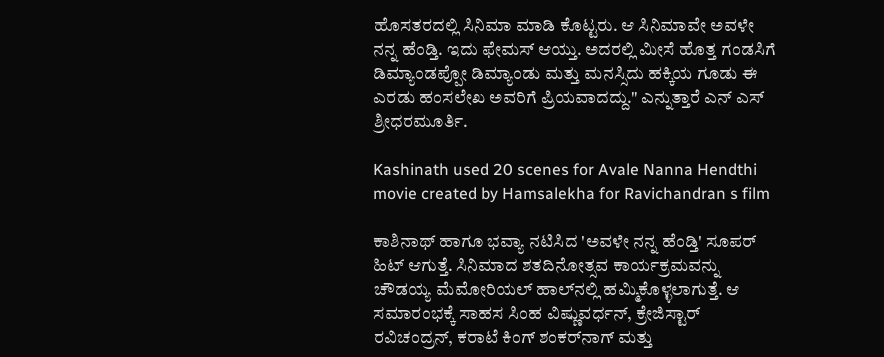ಹೊಸತರದಲ್ಲಿ ಸಿನಿಮಾ ಮಾಡಿ ಕೊಟ್ಟರು. ಆ ಸಿನಿಮಾವೇ ಅವಳೇ ನನ್ನ ಹೆಂಡ್ತಿ. ಇದು ಫೇಮಸ್ ಆಯ್ತು. ಅದರಲ್ಲಿ ಮೀಸೆ ಹೊತ್ತ ಗಂಡಸಿಗೆ ಡಿಮ್ಯಾಂಡಪ್ಪೋ ಡಿಮ್ಯಾಂಡು ಮತ್ತು ಮನಸ್ಸಿದು ಹಕ್ಕಿಯ ಗೂಡು ಈ ಎರಡು ಹಂಸಲೇಖ ಅವರಿಗೆ ಪ್ರಿಯವಾದದ್ದು." ಎನ್ನುತ್ತಾರೆ ಎನ್ ಎಸ್ ಶ್ರೀಧರಮೂರ್ತಿ.

Kashinath used 20 scenes for Avale Nanna Hendthi movie created by Hamsalekha for Ravichandran s film

ಕಾಶಿನಾಥ್ ಹಾಗೂ ಭವ್ಯಾ ನಟಿಸಿದ 'ಅವಳೇ ನನ್ನ ಹೆಂಡ್ತಿ' ಸೂಪರ್ ಹಿಟ್ ಆಗುತ್ತೆ. ಸಿನಿಮಾದ ಶತದಿನೋತ್ಸವ ಕಾರ್ಯಕ್ರಮವನ್ನು ಚೌಡಯ್ಯ ಮೆಮೋರಿಯಲ್ ಹಾಲ್‌ನಲ್ಲಿ ಹಮ್ಮಿಕೊಳ್ಳಲಾಗುತ್ತೆ. ಆ ಸಮಾರಂಭಕ್ಕೆ ಸಾಹಸ ಸಿಂಹ ವಿಷ್ಣುವರ್ಧನ್, ಕ್ರೇಜಿಸ್ಟಾರ್ ರವಿಚಂದ್ರನ್, ಕರಾಟೆ ಕಿಂಗ್ ಶಂಕರ್‌ನಾಗ್ ಮತ್ತು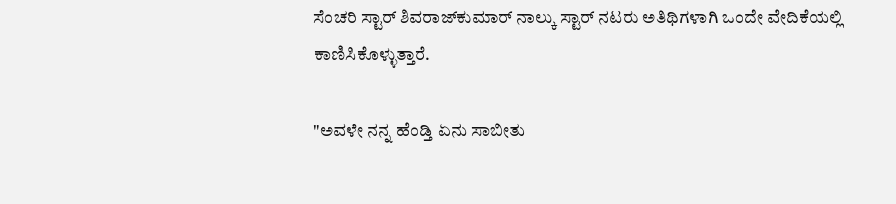ಸೆಂಚರಿ ಸ್ಟಾರ್ ಶಿವರಾಜ್‌ಕುಮಾರ್ ನಾಲ್ಕು ಸ್ಟಾರ್ ನಟರು ಅತಿಥಿಗಳಾಗಿ ಒಂದೇ ವೇದಿಕೆಯಲ್ಲಿ ಕಾಣಿಸಿಕೊಳ್ಳುತ್ತಾರೆ.

"ಅವಳೇ ನನ್ನ ಹೆಂಡ್ತಿ ಏನು ಸಾಬೀತು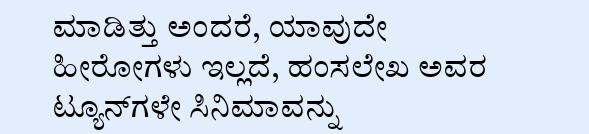ಮಾಡಿತ್ತು ಅಂದರೆ, ಯಾವುದೇ ಹೀರೋಗಳು ಇಲ್ಲದೆ, ಹಂಸಲೇಖ ಅವರ ಟ್ಯೂನ್‌ಗಳೇ ಸಿನಿಮಾವನ್ನು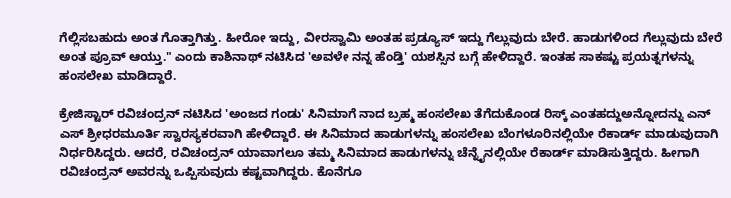ಗೆಲ್ಲಿಸಬಹುದು ಅಂತ ಗೊತ್ತಾಗಿತ್ತು. ಹೀರೋ ಇದ್ದು, ವೀರಸ್ವಾಮಿ ಅಂತಹ ಪ್ರಡ್ಯೂಸ್ ಇದ್ದು ಗೆಲ್ಲುವುದು ಬೇರೆ. ಹಾಡುಗಳಿಂದ ಗೆಲ್ಲುವುದು ಬೇರೆ ಅಂತ ಪ್ರೂವ್ ಆಯ್ತು." ಎಂದು ಕಾಶಿನಾಥ್ ನಟಿಸಿದ 'ಅವಳೇ ನನ್ನ ಹೆಂಡ್ತಿ' ಯಶಸ್ಸಿನ ಬಗ್ಗೆ ಹೇಳಿದ್ದಾರೆ. ಇಂತಹ ಸಾಕಷ್ಟು ಪ್ರಯತ್ನಗಳನ್ನು ಹಂಸಲೇಖ ಮಾಡಿದ್ದಾರೆ.

ಕ್ರೇಜಿಸ್ಟಾರ್ ರವಿಚಂದ್ರನ್ ನಟಿಸಿದ 'ಅಂಜದ ಗಂಡು' ಸಿನಿಮಾಗೆ ನಾದ ಬ್ರಹ್ಮ ಹಂಸಲೇಖ ತೆಗೆದುಕೊಂಡ ರಿಸ್ಕ್ ಎಂತಹದ್ದುಅನ್ನೋದನ್ನು ಎನ್ ಎಸ್ ಶ್ರೀಧರಮೂರ್ತಿ ಸ್ವಾರಸ್ಯಕರವಾಗಿ ಹೇಳಿದ್ದಾರೆ. ಈ ಸಿನಿಮಾದ ಹಾಡುಗಳನ್ನು ಹಂಸಲೇಖ ಬೆಂಗಳೂರಿನಲ್ಲಿಯೇ ರೆಕಾರ್ಡ್ ಮಾಡುವುದಾಗಿ ನಿರ್ಧರಿಸಿದ್ದರು. ಆದರೆ, ರವಿಚಂದ್ರನ್ ಯಾವಾಗಲೂ ತಮ್ಮ ಸಿನಿಮಾದ ಹಾಡುಗಳನ್ನು ಚೆನ್ನೈನಲ್ಲಿಯೇ ರೆಕಾರ್ಡ್ ಮಾಡಿಸುತ್ತಿದ್ದರು. ಹೀಗಾಗಿ ರವಿಚಂದ್ರನ್ ಅವರನ್ನು ಒಪ್ಪಿಸುವುದು ಕಷ್ಟವಾಗಿದ್ದರು. ಕೊನೆಗೂ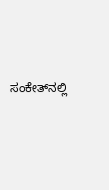ಸಂಕೇತ್‌ನಲ್ಲಿ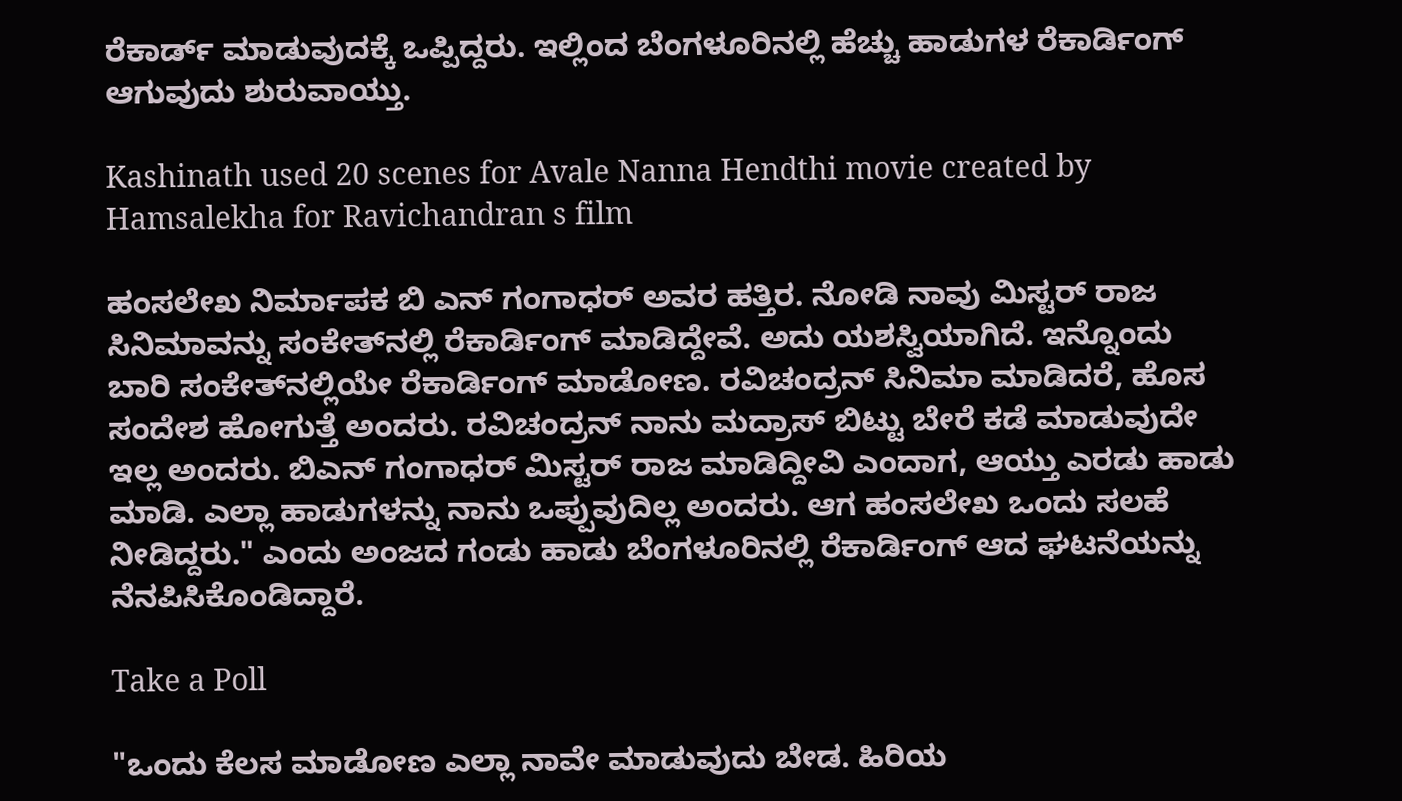ರೆಕಾರ್ಡ್ ಮಾಡುವುದಕ್ಕೆ ಒಪ್ಪಿದ್ದರು. ಇಲ್ಲಿಂದ ಬೆಂಗಳೂರಿನಲ್ಲಿ ಹೆಚ್ಚು ಹಾಡುಗಳ ರೆಕಾರ್ಡಿಂಗ್ ಆಗುವುದು ಶುರುವಾಯ್ತು.

Kashinath used 20 scenes for Avale Nanna Hendthi movie created by Hamsalekha for Ravichandran s film

ಹಂಸಲೇಖ ನಿರ್ಮಾಪಕ ಬಿ ಎನ್ ಗಂಗಾಧರ್ ಅವರ ಹತ್ತಿರ. ನೋಡಿ ನಾವು ಮಿಸ್ಟರ್ ರಾಜ ಸಿನಿಮಾವನ್ನು ಸಂಕೇತ್‌ನಲ್ಲಿ ರೆಕಾರ್ಡಿಂಗ್ ಮಾಡಿದ್ದೇವೆ. ಅದು ಯಶಸ್ವಿಯಾಗಿದೆ. ಇನ್ನೊಂದು ಬಾರಿ ಸಂಕೇತ್‌ನಲ್ಲಿಯೇ ರೆಕಾರ್ಡಿಂಗ್ ಮಾಡೋಣ. ರವಿಚಂದ್ರನ್ ಸಿನಿಮಾ ಮಾಡಿದರೆ, ಹೊಸ ಸಂದೇಶ ಹೋಗುತ್ತೆ ಅಂದರು. ರವಿಚಂದ್ರನ್ ನಾನು ಮದ್ರಾಸ್ ಬಿಟ್ಟು ಬೇರೆ ಕಡೆ ಮಾಡುವುದೇ ಇಲ್ಲ ಅಂದರು. ಬಿಎನ್ ಗಂಗಾಧರ್ ಮಿಸ್ಟರ್ ರಾಜ ಮಾಡಿದ್ದೀವಿ ಎಂದಾಗ, ಆಯ್ತು ಎರಡು ಹಾಡು ಮಾಡಿ. ಎಲ್ಲಾ ಹಾಡುಗಳನ್ನು ನಾನು ಒಪ್ಪುವುದಿಲ್ಲ ಅಂದರು. ಆಗ ಹಂಸಲೇಖ ಒಂದು ಸಲಹೆ ನೀಡಿದ್ದರು." ಎಂದು ಅಂಜದ ಗಂಡು ಹಾಡು ಬೆಂಗಳೂರಿನಲ್ಲಿ ರೆಕಾರ್ಡಿಂಗ್ ಆದ ಘಟನೆಯನ್ನು ನೆನಪಿಸಿಕೊಂಡಿದ್ದಾರೆ.

Take a Poll

"ಒಂದು ಕೆಲಸ ಮಾಡೋಣ ಎಲ್ಲಾ ನಾವೇ ಮಾಡುವುದು ಬೇಡ. ಹಿರಿಯ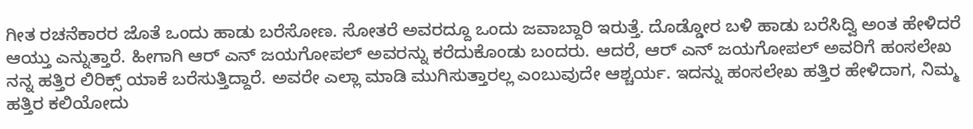ಗೀತ ರಚನೆಕಾರರ ಜೊತೆ ಒಂದು ಹಾಡು ಬರೆಸೋಣ. ಸೋತರೆ ಅವರದ್ದೂ ಒಂದು ಜವಾಬ್ದಾರಿ ಇರುತ್ತೆ. ದೊಡ್ಡೋರ ಬಳಿ ಹಾಡು ಬರೆಸಿದ್ವಿ ಅಂತ ಹೇಳಿದರೆ ಆಯ್ತು ಎನ್ನುತ್ತಾರೆ. ಹೀಗಾಗಿ ಆರ್ ಎನ್ ಜಯಗೋಪಲ್ ಅವರನ್ನು ಕರೆದುಕೊಂಡು ಬಂದರು. ಆದರೆ, ಆರ್ ಎನ್ ಜಯಗೋಪಲ್ ಅವರಿಗೆ ಹಂಸಲೇಖ ನನ್ನ ಹತ್ತಿರ ಲಿರಿಕ್ಸ್ ಯಾಕೆ ಬರೆಸುತ್ತಿದ್ದಾರೆ. ಅವರೇ ಎಲ್ಲಾ ಮಾಡಿ ಮುಗಿಸುತ್ತಾರಲ್ಲ ಎಂಬುವುದೇ ಆಶ್ಚರ್ಯ. ಇದನ್ನು ಹಂಸಲೇಖ ಹತ್ತಿರ ಹೇಳಿದಾಗ, ನಿಮ್ಮ ಹತ್ತಿರ ಕಲಿಯೋದು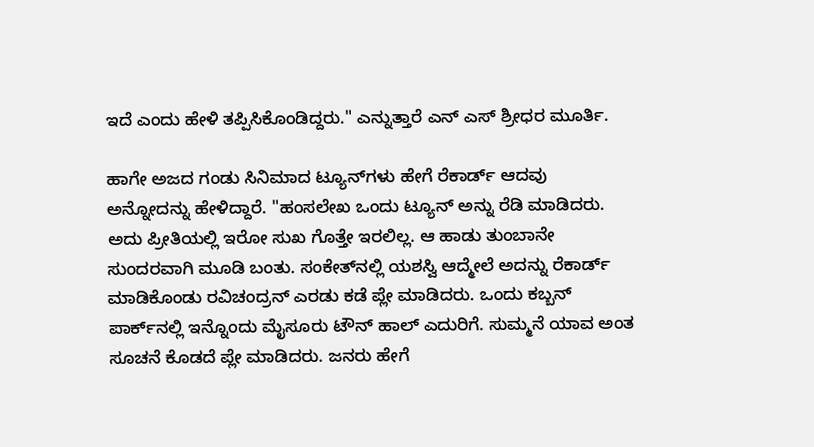ಇದೆ ಎಂದು ಹೇಳಿ ತಪ್ಪಿಸಿಕೊಂಡಿದ್ದರು." ಎನ್ನುತ್ತಾರೆ ಎನ್‌ ಎಸ್ ಶ್ರೀಧರ ಮೂರ್ತಿ.

ಹಾಗೇ ಅಜದ ಗಂಡು ಸಿನಿಮಾದ ಟ್ಯೂನ್‌ಗಳು ಹೇಗೆ ರೆಕಾರ್ಡ್ ಆದವು ಅನ್ನೋದನ್ನು ಹೇಳಿದ್ದಾರೆ. "ಹಂಸಲೇಖ ಒಂದು ಟ್ಯೂನ್ ಅನ್ನು ರೆಡಿ ಮಾಡಿದರು. ಅದು ಪ್ರೀತಿಯಲ್ಲಿ ಇರೋ ಸುಖ ಗೊತ್ತೇ ಇರಲಿಲ್ಲ. ಆ ಹಾಡು ತುಂಬಾನೇ ಸುಂದರವಾಗಿ ಮೂಡಿ ಬಂತು. ಸಂಕೇತ್‌ನಲ್ಲಿ ಯಶಸ್ವಿ ಆದ್ಮೇಲೆ ಅದನ್ನು ರೆಕಾರ್ಡ್ ಮಾಡಿಕೊಂಡು ರವಿಚಂದ್ರನ್ ಎರಡು ಕಡೆ ಪ್ಲೇ ಮಾಡಿದರು. ಒಂದು ಕಬ್ಬನ್ ಪಾರ್ಕ್‌ನಲ್ಲಿ ಇನ್ನೊಂದು ಮೈಸೂರು ಟೌನ್ ಹಾಲ್ ಎದುರಿಗೆ. ಸುಮ್ಮನೆ ಯಾವ ಅಂತ ಸೂಚನೆ ಕೊಡದೆ ಪ್ಲೇ ಮಾಡಿದರು. ಜನರು ಹೇಗೆ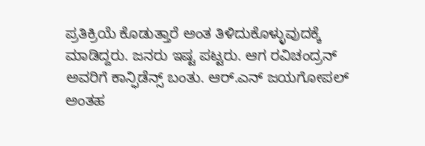ಪ್ರತಿಕ್ರಿಯೆ ಕೊಡುತ್ತಾರೆ ಅಂತ ತಿಳಿದುಕೊಳ್ಳುವುದಕ್ಕೆ ಮಾಡಿದ್ದರು. ಜನರು ಇಷ್ಟ ಪಟ್ಟರು. ಆಗ ರವಿಚಂದ್ರನ್ ಅವರಿಗೆ ಕಾನ್ಫಿಡೆನ್ಸ್ ಬಂತು. ಆರ್‌.ಎನ್ ಜಯಗೋಪಲ್ ಅಂತಹ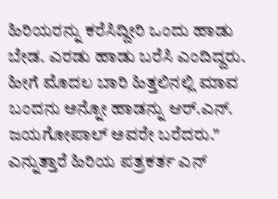ಹಿರಿಯರನ್ನು ಕರೆಸಿದ್ದೀರಿ ಒಂದು ಹಾಡು ಬೇಡ. ಎರಡು ಹಾಡು ಬರೆಸಿ ಎಂದಿದ್ದರು. ಹೀಗೆ ಮೊದಲ ಬಾರಿ ಹಿತ್ತಲಿನಲ್ಲಿ ಮಾವ ಬಂದನು ಅನ್ನೋ ಹಾಡನ್ನು ಆರ್.ಎನ್. ಜಯಗೋಪಾಲ್ ಅವರೇ ಬರೆದರು." ಎನ್ನುತ್ತಾರೆ ಹಿರಿಯ ಪತ್ರಕರ್ತ ಎನ್‌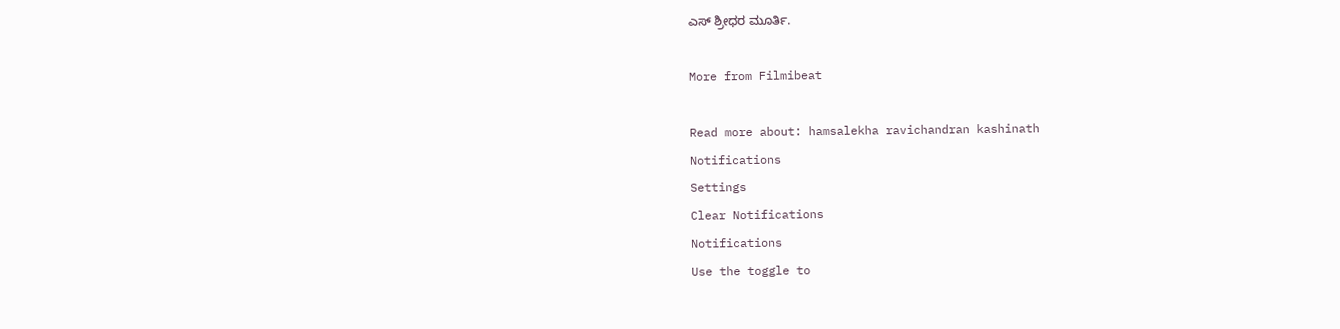ಎಸ್ ಶ್ರೀಧರ ಮೂರ್ತಿ.

More from Filmibeat

Read more about: hamsalekha ravichandran kashinath
Notifications
Settings
Clear Notifications
Notifications
Use the toggle to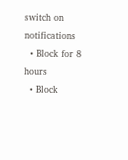switch on notifications
  • Block for 8 hours
  • Block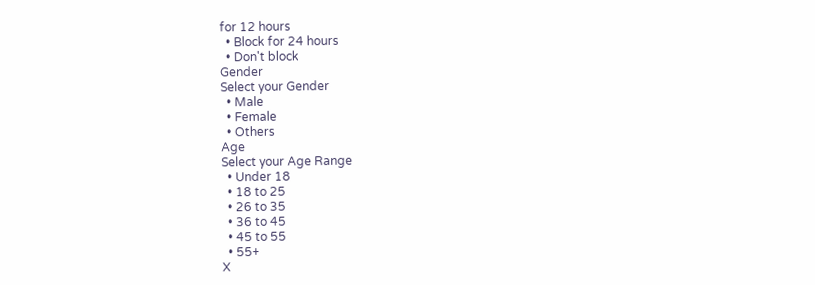for 12 hours
  • Block for 24 hours
  • Don't block
Gender
Select your Gender
  • Male
  • Female
  • Others
Age
Select your Age Range
  • Under 18
  • 18 to 25
  • 26 to 35
  • 36 to 45
  • 45 to 55
  • 55+
X